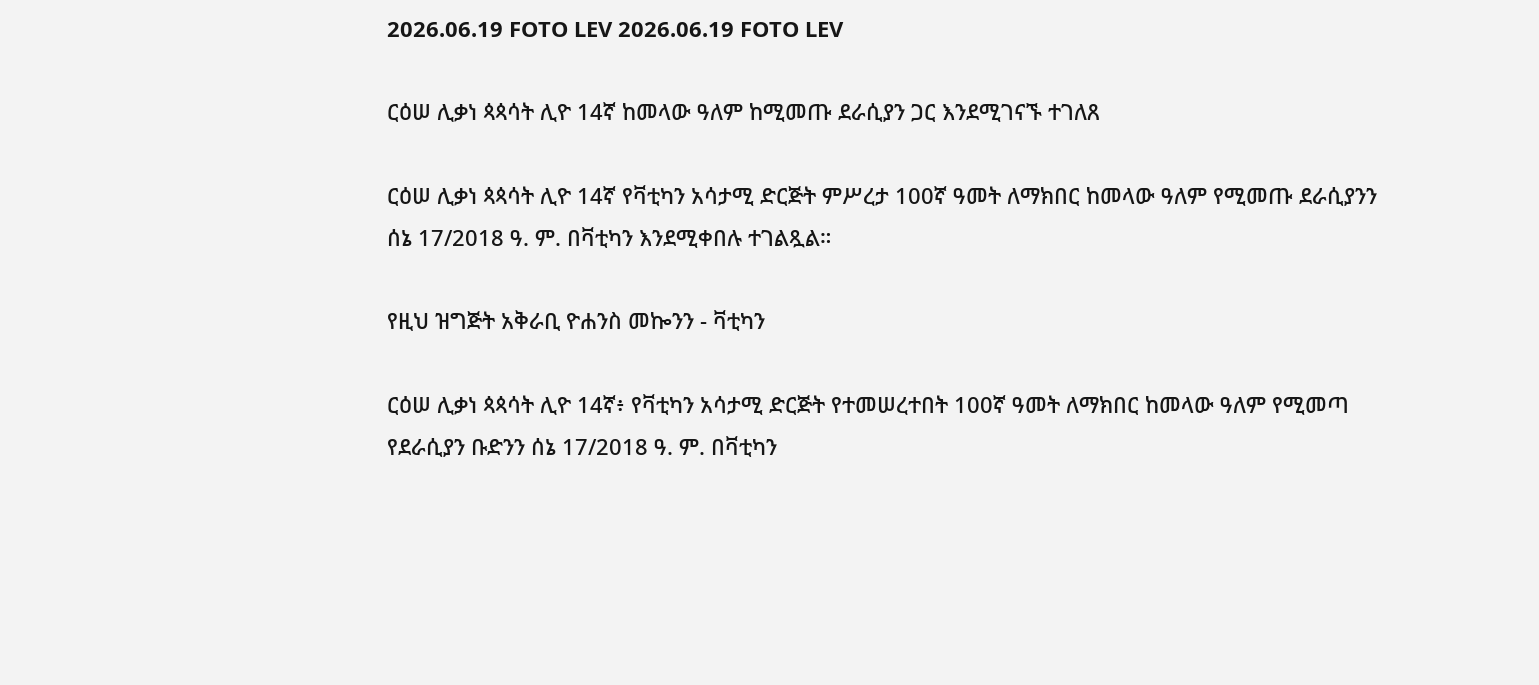2026.06.19 FOTO LEV 2026.06.19 FOTO LEV

ርዕሠ ሊቃነ ጳጳሳት ሊዮ 14ኛ ከመላው ዓለም ከሚመጡ ደራሲያን ጋር እንደሚገናኙ ተገለጸ

ርዕሠ ሊቃነ ጳጳሳት ሊዮ 14ኛ የቫቲካን አሳታሚ ድርጅት ምሥረታ 100ኛ ዓመት ለማክበር ከመላው ዓለም የሚመጡ ደራሲያንን ሰኔ 17/2018 ዓ. ም. በቫቲካን እንደሚቀበሉ ተገልጿል።

የዚህ ዝግጅት አቅራቢ ዮሐንስ መኰንን - ቫቲካን

ርዕሠ ሊቃነ ጳጳሳት ሊዮ 14ኛ፥ የቫቲካን አሳታሚ ድርጅት የተመሠረተበት 100ኛ ዓመት ለማክበር ከመላው ዓለም የሚመጣ የደራሲያን ቡድንን ሰኔ 17/2018 ዓ. ም. በቫቲካን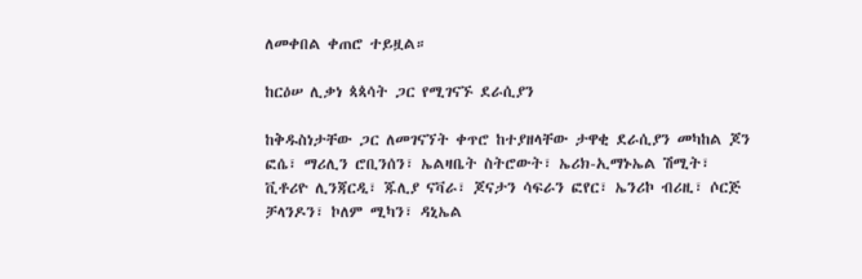ለመቀበል ቀጠሮ ተይዟል።

ከርዕሠ ሊቃነ ጳጳሳት ጋር የሚገናኙ ደራሲያን

ከቅዱስነታቸው ጋር ለመገናኘት ቀጥሮ ከተያዘላቸው ታዋቂ ደራሲያን መካከል ጆን ፎሴ፣ ማሪሊን ሮቢንሰን፣ ኤልዛቤት ስትሮውት፣ ኤሪክ-ኢማኑኤል ሽሚት፣ ቪቶሪዮ ሊንጃርዲ፣ ጁሊያ ናቫራ፣ ጆናታን ሳፍራን ፎየር፣ ኤንሪኮ ብሪዚ፣ ሶርጅ ቻላንዶን፣ ኮለም ሚካን፣ ዳኒኤል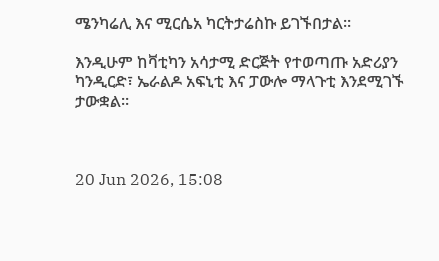ሜንካሬሊ እና ሚርሴአ ካርትታሬስኩ ይገኙበታል።

እንዲሁም ከቫቲካን አሳታሚ ድርጅት የተወጣጡ አድሪያን ካንዲርድ፣ ኤራልዶ አፍኒቲ እና ፓውሎ ማላጉቲ እንደሚገኙ ታውቋል።



20 Jun 2026, 15:08